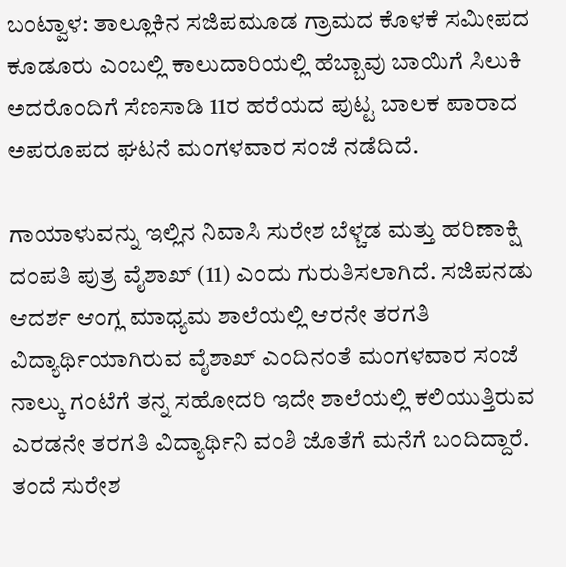ಬಂಟ್ವಾಳ: ತಾಲ್ಲೂಕಿನ ಸಜಿಪಮೂಡ ಗ್ರಾಮದ ಕೊಳಕೆ ಸಮೀಪದ ಕೂಡೂರು ಎಂಬಲ್ಲಿ ಕಾಲುದಾರಿಯಲ್ಲಿ ಹೆಬ್ಬಾವು ಬಾಯಿಗೆ ಸಿಲುಕಿ ಅದರೊಂದಿಗೆ ಸೆಣಸಾಡಿ 11ರ ಹರೆಯದ ಪುಟ್ಟ ಬಾಲಕ ಪಾರಾದ ಅಪರೂಪದ ಘಟನೆ ಮಂಗಳವಾರ ಸಂಜೆ ನಡೆದಿದೆ.

ಗಾಯಾಳುವನ್ನು ಇಲ್ಲಿನ ನಿವಾಸಿ ಸುರೇಶ ಬೆಳ್ಚಡ ಮತ್ತು ಹರಿಣಾಕ್ಷಿ ದಂಪತಿ ಪುತ್ರ ವೈಶಾಖ್ (11) ಎಂದು ಗುರುತಿಸಲಾಗಿದೆ. ಸಜಿಪನಡು ಆದರ್ಶ ಆಂಗ್ಲ ಮಾಧ್ಯಮ ಶಾಲೆಯಲ್ಲಿ ಆರನೇ ತರಗತಿ ವಿದ್ಯಾರ್ಥಿಯಾಗಿರುವ ವೈಶಾಖ್ ಎಂದಿನಂತೆ ಮಂಗಳವಾರ ಸಂಜೆ ನಾಲ್ಕು ಗಂಟೆಗೆ ತನ್ನ ಸಹೋದರಿ ಇದೇ ಶಾಲೆಯಲ್ಲಿ ಕಲಿಯುತ್ತಿರುವ ಎರಡನೇ ತರಗತಿ ವಿದ್ಯಾರ್ಥಿನಿ ವಂಶಿ ಜೊತೆಗೆ ಮನೆಗೆ ಬಂದಿದ್ದಾರೆ.
ತಂದೆ ಸುರೇಶ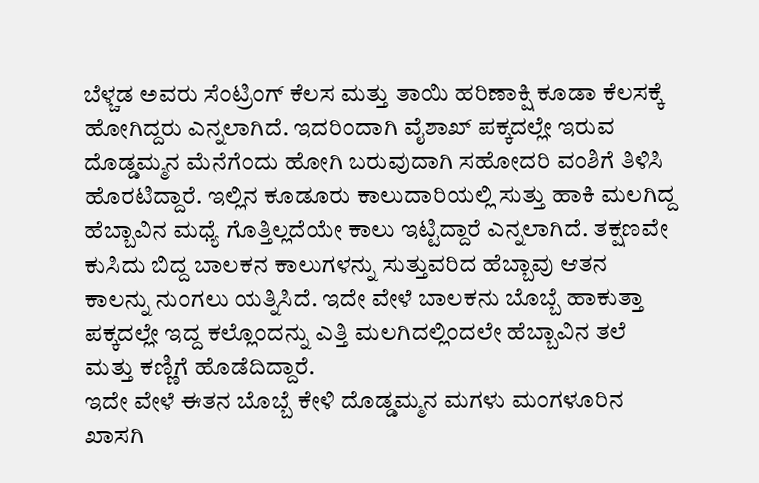ಬೆಳ್ಚಡ ಅವರು ಸೆಂಟ್ರಿಂಗ್ ಕೆಲಸ ಮತ್ತು ತಾಯಿ ಹರಿಣಾಕ್ಷಿ ಕೂಡಾ ಕೆಲಸಕ್ಕೆ ಹೋಗಿದ್ದರು ಎನ್ನಲಾಗಿದೆ. ಇದರಿಂದಾಗಿ ವೈಶಾಖ್ ಪಕ್ಕದಲ್ಲೇ ಇರುವ ದೊಡ್ಡಮ್ಮನ ಮೆನೆಗೆಂದು ಹೋಗಿ ಬರುವುದಾಗಿ ಸಹೋದರಿ ವಂಶಿಗೆ ತಿಳಿಸಿ ಹೊರಟಿದ್ದಾರೆ. ಇಲ್ಲಿನ ಕೂಡೂರು ಕಾಲುದಾರಿಯಲ್ಲಿ ಸುತ್ತು ಹಾಕಿ ಮಲಗಿದ್ದ ಹೆಬ್ಬಾವಿನ ಮಧ್ಯೆ ಗೊತ್ತಿಲ್ಲದೆಯೇ ಕಾಲು ಇಟ್ಟಿದ್ದಾರೆ ಎನ್ನಲಾಗಿದೆ. ತಕ್ಷಣವೇ ಕುಸಿದು ಬಿದ್ದ ಬಾಲಕನ ಕಾಲುಗಳನ್ನು ಸುತ್ತುವರಿದ ಹೆಬ್ಬಾವು ಆತನ ಕಾಲನ್ನು ನುಂಗಲು ಯತ್ನಿಸಿದೆ. ಇದೇ ವೇಳೆ ಬಾಲಕನು ಬೊಬ್ಬೆ ಹಾಕುತ್ತಾ ಪಕ್ಕದಲ್ಲೇ ಇದ್ದ ಕಲ್ಲೊಂದನ್ನು ಎತ್ತಿ ಮಲಗಿದಲ್ಲಿಂದಲೇ ಹೆಬ್ಬಾವಿನ ತಲೆ ಮತ್ತು ಕಣ್ಣಿಗೆ ಹೊಡೆದಿದ್ದಾರೆ.
ಇದೇ ವೇಳೆ ಈತನ ಬೊಬ್ಬೆ ಕೇಳಿ ದೊಡ್ಡಮ್ಮನ ಮಗಳು ಮಂಗಳೂರಿನ ಖಾಸಗಿ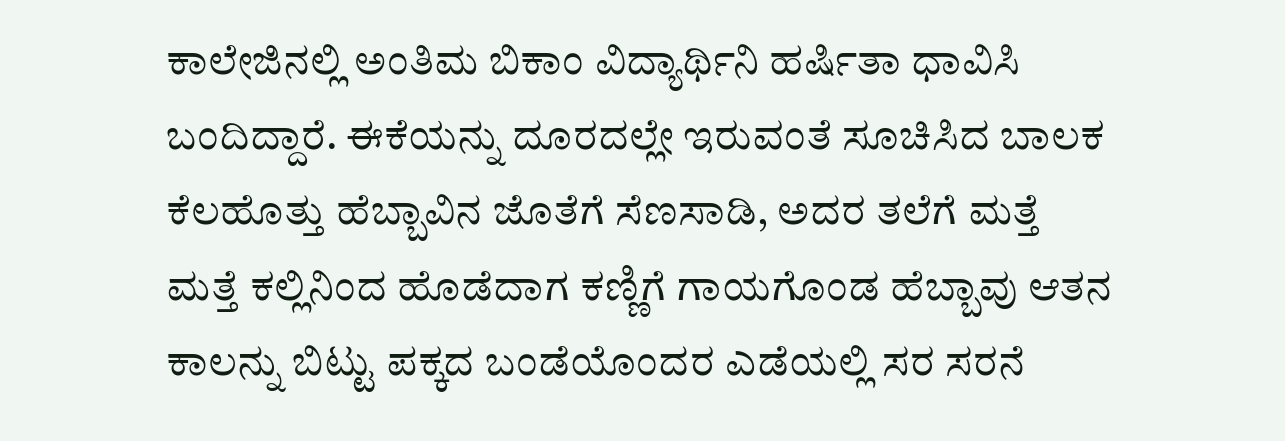ಕಾಲೇಜಿನಲ್ಲಿ ಅಂತಿಮ ಬಿಕಾಂ ವಿದ್ಯಾರ್ಥಿನಿ ಹರ್ಷಿತಾ ಧಾವಿಸಿ ಬಂದಿದ್ದಾರೆ. ಈಕೆಯನ್ನು ದೂರದಲ್ಲೇ ಇರುವಂತೆ ಸೂಚಿಸಿದ ಬಾಲಕ ಕೆಲಹೊತ್ತು ಹೆಬ್ಬಾವಿನ ಜೊತೆಗೆ ಸೆಣಸಾಡಿ, ಅದರ ತಲೆಗೆ ಮತ್ತೆ ಮತ್ತೆ ಕಲ್ಲಿನಿಂದ ಹೊಡೆದಾಗ ಕಣ್ಣಿಗೆ ಗಾಯಗೊಂಡ ಹೆಬ್ಬಾವು ಆತನ ಕಾಲನ್ನು ಬಿಟ್ಟು ಪಕ್ಕದ ಬಂಡೆಯೊಂದರ ಎಡೆಯಲ್ಲಿ ಸರ ಸರನೆ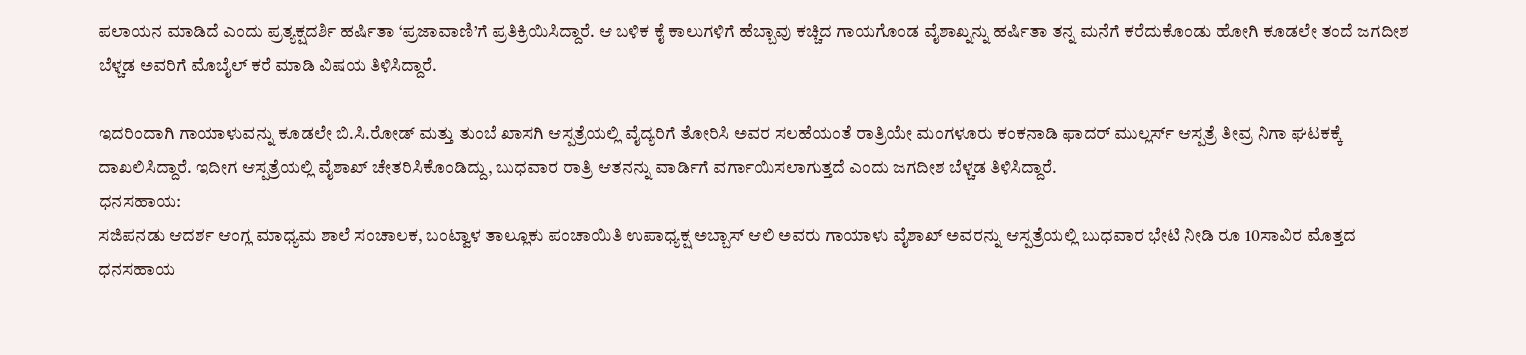ಪಲಾಯನ ಮಾಡಿದೆ ಎಂದು ಪ್ರತ್ಯಕ್ಷದರ್ಶಿ ಹರ್ಷಿತಾ ‘ಪ್ರಜಾವಾಣಿ’ಗೆ ಪ್ರತಿಕ್ರಿಯಿಸಿದ್ದಾರೆ. ಆ ಬಳಿಕ ಕೈ ಕಾಲುಗಳಿಗೆ ಹೆಬ್ಬಾವು ಕಚ್ಚಿದ ಗಾಯಗೊಂಡ ವೈಶಾಖ್ನನ್ನು ಹರ್ಷಿತಾ ತನ್ನ ಮನೆಗೆ ಕರೆದುಕೊಂಡು ಹೋಗಿ ಕೂಡಲೇ ತಂದೆ ಜಗದೀಶ ಬೆಳ್ಚಡ ಅವರಿಗೆ ಮೊಬೈಲ್ ಕರೆ ಮಾಡಿ ವಿಷಯ ತಿಳಿಸಿದ್ದಾರೆ.

ಇದರಿಂದಾಗಿ ಗಾಯಾಳುವನ್ನು ಕೂಡಲೇ ಬಿ.ಸಿ.ರೋಡ್ ಮತ್ತು ತುಂಬೆ ಖಾಸಗಿ ಆಸ್ಪತ್ರೆಯಲ್ಲಿ ವೈದ್ಯರಿಗೆ ತೋರಿಸಿ ಅವರ ಸಲಹೆಯಂತೆ ರಾತ್ರಿಯೇ ಮಂಗಳೂರು ಕಂಕನಾಡಿ ಫಾದರ್ ಮುಲ್ಲರ್ಸ್ ಆಸ್ಪತ್ರೆ ತೀವ್ರ ನಿಗಾ ಘಟಕಕ್ಕೆ ದಾಖಲಿಸಿದ್ದಾರೆ. ಇದೀಗ ಆಸ್ಪತ್ರೆಯಲ್ಲಿ ವೈಶಾಖ್ ಚೇತರಿಸಿಕೊಂಡಿದ್ದು, ಬುಧವಾರ ರಾತ್ರಿ ಆತನನ್ನು ವಾರ್ಡಿಗೆ ವರ್ಗಾಯಿಸಲಾಗುತ್ತದೆ ಎಂದು ಜಗದೀಶ ಬೆಳ್ಚಡ ತಿಳಿಸಿದ್ದಾರೆ.
ಧನಸಹಾಯ:
ಸಜಿಪನಡು ಆದರ್ಶ ಆಂಗ್ಲ ಮಾಧ್ಯಮ ಶಾಲೆ ಸಂಚಾಲಕ, ಬಂಟ್ವಾಳ ತಾಲ್ಲೂಕು ಪಂಚಾಯಿತಿ ಉಪಾಧ್ಯಕ್ಷ ಅಬ್ಬಾಸ್ ಆಲಿ ಅವರು ಗಾಯಾಳು ವೈಶಾಖ್ ಅವರನ್ನು ಆಸ್ಪತ್ರೆಯಲ್ಲಿ ಬುಧವಾರ ಭೇಟಿ ನೀಡಿ ರೂ 10ಸಾವಿರ ಮೊತ್ತದ ಧನಸಹಾಯ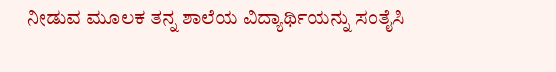ನೀಡುವ ಮೂಲಕ ತನ್ನ ಶಾಲೆಯ ವಿದ್ಯಾರ್ಥಿಯನ್ನು ಸಂತೈಸಿ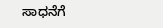ಸಾಧನೆಗೆ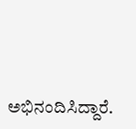ಅಭಿನಂದಿಸಿದ್ದಾರೆ.